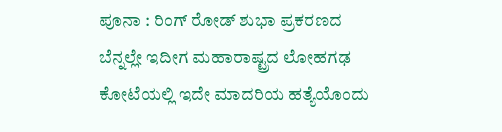ಪೂನಾ : ರಿಂಗ್ ರೋಡ್ ಶುಭಾ ಪ್ರಕರಣದ ಬೆನ್ನಲ್ಲೇ ಇದೀಗ ಮಹಾರಾಷ್ಟ್ರದ ಲೋಹಗಢ ಕೋಟೆಯಲ್ಲಿ ಇದೇ ಮಾದರಿಯ ಹತ್ಯೆಯೊಂದು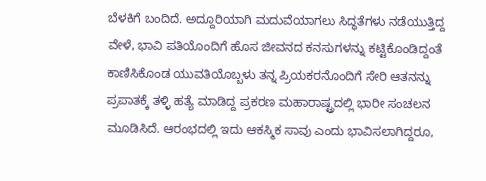ಬೆಳಕಿಗೆ ಬಂದಿದೆ. ಅದ್ದೂರಿಯಾಗಿ ಮದುವೆಯಾಗಲು ಸಿದ್ಧತೆಗಳು ನಡೆಯುತ್ತಿದ್ದ ವೇಳೆ, ಭಾವಿ ಪತಿಯೊಂದಿಗೆ ಹೊಸ ಜೀವನದ ಕನಸುಗಳನ್ನು ಕಟ್ಟಿಕೊಂಡಿದ್ದಂತೆ ಕಾಣಿಸಿಕೊಂಡ ಯುವತಿಯೊಬ್ಬಳು ತನ್ನ ಪ್ರಿಯಕರನೊಂದಿಗೆ ಸೇರಿ ಆತನನ್ನು ಪ್ರಪಾತಕ್ಕೆ ತಳ್ಳಿ ಹತ್ಯೆ ಮಾಡಿದ್ದ ಪ್ರಕರಣ ಮಹಾರಾಷ್ಟ್ರದಲ್ಲಿ ಭಾರೀ ಸಂಚಲನ ಮೂಡಿಸಿದೆ. ಆರಂಭದಲ್ಲಿ ಇದು ಆಕಸ್ಮಿಕ ಸಾವು ಎಂದು ಭಾವಿಸಲಾಗಿದ್ದರೂ,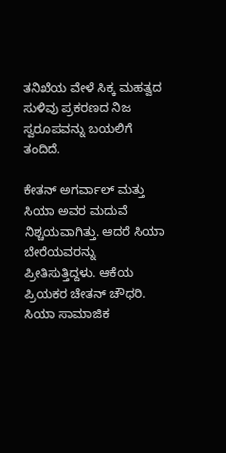ತನಿಖೆಯ ವೇಳೆ ಸಿಕ್ಕ ಮಹತ್ವದ ಸುಳಿವು ಪ್ರಕರಣದ ನಿಜ ಸ್ವರೂಪವನ್ನು ಬಯಲಿಗೆ ತಂದಿದೆ.

ಕೇತನ್ ಅಗರ್ವಾಲ್ ಮತ್ತು ಸಿಯಾ ಅವರ ಮದುವೆ ನಿಶ್ಚಯವಾಗಿತ್ತು. ಆದರೆ ಸಿಯಾ ಬೇರೆಯವರನ್ನು ಪ್ರೀತಿಸುತ್ತಿದ್ದಳು. ಆಕೆಯ ಪ್ರಿಯಕರ ಚೇತನ್ ಚೌಧರಿ. ಸಿಯಾ ಸಾಮಾಜಿಕ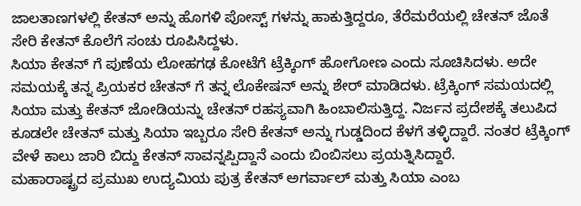ಜಾಲತಾಣಗಳಲ್ಲಿ ಕೇತನ್ ಅನ್ನು ಹೊಗಳಿ ಪೋಸ್ಟ್ ಗಳನ್ನು ಹಾಕುತ್ತಿದ್ದರೂ, ತೆರೆಮರೆಯಲ್ಲಿ ಚೇತನ್ ಜೊತೆ ಸೇರಿ ಕೇತನ್ ಕೊಲೆಗೆ ಸಂಚು ರೂಪಿಸಿದ್ದಳು.
ಸಿಯಾ ಕೇತನ್ ಗೆ ಪುಣೆಯ ಲೋಹಗಢ ಕೋಟೆಗೆ ಟ್ರೆಕ್ಕಿಂಗ್ ಹೋಗೋಣ ಎಂದು ಸೂಚಿಸಿದಳು. ಅದೇ ಸಮಯಕ್ಕೆ ತನ್ನ ಪ್ರಿಯಕರ ಚೇತನ್ ಗೆ ತನ್ನ ಲೊಕೇಷನ್ ಅನ್ನು ಶೇರ್ ಮಾಡಿದಳು. ಟ್ರೆಕ್ಕಿಂಗ್ ಸಮಯದಲ್ಲಿ ಸಿಯಾ ಮತ್ತು ಕೇತನ್ ಜೋಡಿಯನ್ನು ಚೇತನ್ ರಹಸ್ಯವಾಗಿ ಹಿಂಬಾಲಿಸುತ್ತಿದ್ದ. ನಿರ್ಜನ ಪ್ರದೇಶಕ್ಕೆ ತಲುಪಿದ ಕೂಡಲೇ ಚೇತನ್ ಮತ್ತು ಸಿಯಾ ಇಬ್ಬರೂ ಸೇರಿ ಕೇತನ್ ಅನ್ನು ಗುಡ್ಡದಿಂದ ಕೆಳಗೆ ತಳ್ಳಿದ್ದಾರೆ. ನಂತರ ಟ್ರೆಕ್ಕಿಂಗ್ ವೇಳೆ ಕಾಲು ಜಾರಿ ಬಿದ್ದು ಕೇತನ್ ಸಾವನ್ನಪ್ಪಿದ್ದಾನೆ ಎಂದು ಬಿಂಬಿಸಲು ಪ್ರಯತ್ನಿಸಿದ್ದಾರೆ.
ಮಹಾರಾಷ್ಟ್ರದ ಪ್ರಮುಖ ಉದ್ಯಮಿಯ ಪುತ್ರ ಕೇತನ್ ಅಗರ್ವಾಲ್ ಮತ್ತು ಸಿಯಾ ಎಂಬ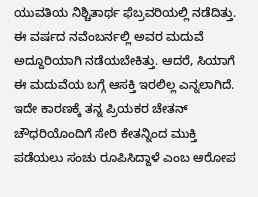ಯುವತಿಯ ನಿಶ್ಚಿತಾರ್ಥ ಫೆಬ್ರವರಿಯಲ್ಲಿ ನಡೆದಿತ್ತು. ಈ ವರ್ಷದ ನವೆಂಬರ್ನಲ್ಲಿ ಅವರ ಮದುವೆ ಅದ್ದೂರಿಯಾಗಿ ನಡೆಯಬೇಕಿತ್ತು. ಆದರೆ, ಸಿಯಾಗೆ ಈ ಮದುವೆಯ ಬಗ್ಗೆ ಆಸಕ್ತಿ ಇರಲಿಲ್ಲ ಎನ್ನಲಾಗಿದೆ. ಇದೇ ಕಾರಣಕ್ಕೆ ತನ್ನ ಪ್ರಿಯಕರ ಚೇತನ್ ಚೌಧರಿಯೊಂದಿಗೆ ಸೇರಿ ಕೇತನ್ನಿಂದ ಮುಕ್ತಿ ಪಡೆಯಲು ಸಂಚು ರೂಪಿಸಿದ್ದಾಳೆ ಎಂಬ ಆರೋಪ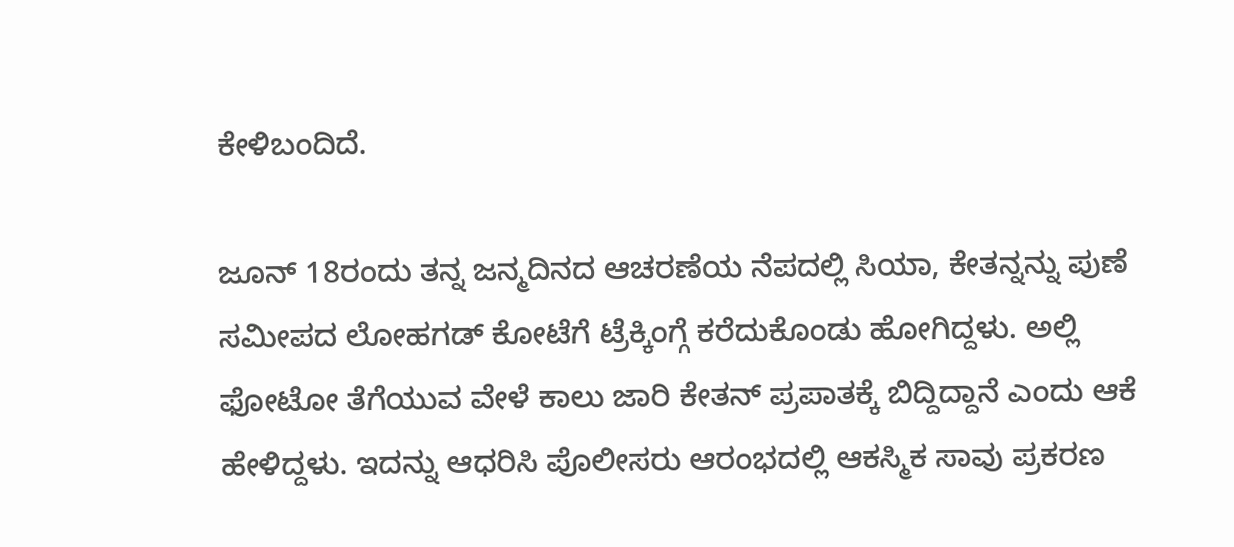ಕೇಳಿಬಂದಿದೆ.

ಜೂನ್ 18ರಂದು ತನ್ನ ಜನ್ಮದಿನದ ಆಚರಣೆಯ ನೆಪದಲ್ಲಿ ಸಿಯಾ, ಕೇತನ್ನನ್ನು ಪುಣೆ ಸಮೀಪದ ಲೋಹಗಡ್ ಕೋಟೆಗೆ ಟ್ರೆಕ್ಕಿಂಗ್ಗೆ ಕರೆದುಕೊಂಡು ಹೋಗಿದ್ದಳು. ಅಲ್ಲಿ ಫೋಟೋ ತೆಗೆಯುವ ವೇಳೆ ಕಾಲು ಜಾರಿ ಕೇತನ್ ಪ್ರಪಾತಕ್ಕೆ ಬಿದ್ದಿದ್ದಾನೆ ಎಂದು ಆಕೆ ಹೇಳಿದ್ದಳು. ಇದನ್ನು ಆಧರಿಸಿ ಪೊಲೀಸರು ಆರಂಭದಲ್ಲಿ ಆಕಸ್ಮಿಕ ಸಾವು ಪ್ರಕರಣ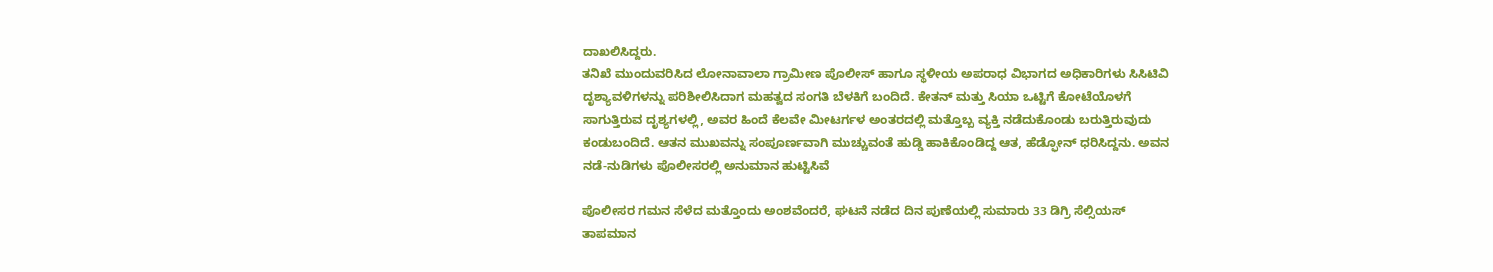ದಾಖಲಿಸಿದ್ದರು.
ತನಿಖೆ ಮುಂದುವರಿಸಿದ ಲೋನಾವಾಲಾ ಗ್ರಾಮೀಣ ಪೊಲೀಸ್ ಹಾಗೂ ಸ್ಥಳೀಯ ಅಪರಾಧ ವಿಭಾಗದ ಅಧಿಕಾರಿಗಳು ಸಿಸಿಟಿವಿ ದೃಶ್ಯಾವಳಿಗಳನ್ನು ಪರಿಶೀಲಿಸಿದಾಗ ಮಹತ್ವದ ಸಂಗತಿ ಬೆಳಕಿಗೆ ಬಂದಿದೆ. ಕೇತನ್ ಮತ್ತು ಸಿಯಾ ಒಟ್ಟಿಗೆ ಕೋಟೆಯೊಳಗೆ ಸಾಗುತ್ತಿರುವ ದೃಶ್ಯಗಳಲ್ಲಿ, ಅವರ ಹಿಂದೆ ಕೆಲವೇ ಮೀಟರ್ಗಳ ಅಂತರದಲ್ಲಿ ಮತ್ತೊಬ್ಬ ವ್ಯಕ್ತಿ ನಡೆದುಕೊಂಡು ಬರುತ್ತಿರುವುದು ಕಂಡುಬಂದಿದೆ. ಆತನ ಮುಖವನ್ನು ಸಂಪೂರ್ಣವಾಗಿ ಮುಚ್ಚುವಂತೆ ಹುಡ್ಡಿ ಹಾಕಿಕೊಂಡಿದ್ದ ಆತ, ಹೆಡ್ಫೋನ್ ಧರಿಸಿದ್ದನು. ಅವನ ನಡೆ-ನುಡಿಗಳು ಪೊಲೀಸರಲ್ಲಿ ಅನುಮಾನ ಹುಟ್ಟಿಸಿವೆ

ಪೊಲೀಸರ ಗಮನ ಸೆಳೆದ ಮತ್ತೊಂದು ಅಂಶವೆಂದರೆ, ಘಟನೆ ನಡೆದ ದಿನ ಪುಣೆಯಲ್ಲಿ ಸುಮಾರು 33 ಡಿಗ್ರಿ ಸೆಲ್ಸಿಯಸ್ ತಾಪಮಾನ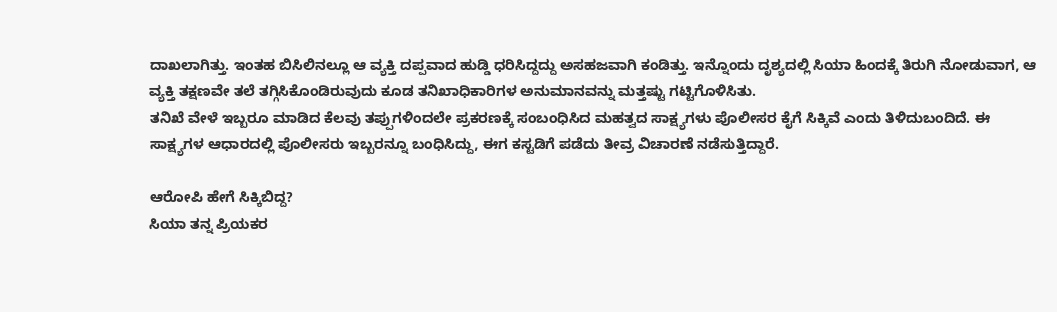ದಾಖಲಾಗಿತ್ತು. ಇಂತಹ ಬಿಸಿಲಿನಲ್ಲೂ ಆ ವ್ಯಕ್ತಿ ದಪ್ಪವಾದ ಹುಡ್ಡಿ ಧರಿಸಿದ್ದದ್ದು ಅಸಹಜವಾಗಿ ಕಂಡಿತ್ತು. ಇನ್ನೊಂದು ದೃಶ್ಯದಲ್ಲಿ ಸಿಯಾ ಹಿಂದಕ್ಕೆ ತಿರುಗಿ ನೋಡುವಾಗ, ಆ ವ್ಯಕ್ತಿ ತಕ್ಷಣವೇ ತಲೆ ತಗ್ಗಿಸಿಕೊಂಡಿರುವುದು ಕೂಡ ತನಿಖಾಧಿಕಾರಿಗಳ ಅನುಮಾನವನ್ನು ಮತ್ತಷ್ಟು ಗಟ್ಟಿಗೊಳಿಸಿತು.
ತನಿಖೆ ವೇಳೆ ಇಬ್ಬರೂ ಮಾಡಿದ ಕೆಲವು ತಪ್ಪುಗಳಿಂದಲೇ ಪ್ರಕರಣಕ್ಕೆ ಸಂಬಂಧಿಸಿದ ಮಹತ್ವದ ಸಾಕ್ಷ್ಯಗಳು ಪೊಲೀಸರ ಕೈಗೆ ಸಿಕ್ಕಿವೆ ಎಂದು ತಿಳಿದುಬಂದಿದೆ. ಈ ಸಾಕ್ಷ್ಯಗಳ ಆಧಾರದಲ್ಲಿ ಪೊಲೀಸರು ಇಬ್ಬರನ್ನೂ ಬಂಧಿಸಿದ್ದು, ಈಗ ಕಸ್ಟಡಿಗೆ ಪಡೆದು ತೀವ್ರ ವಿಚಾರಣೆ ನಡೆಸುತ್ತಿದ್ದಾರೆ.

ಆರೋಪಿ ಹೇಗೆ ಸಿಕ್ಕಿಬಿದ್ದ?
ಸಿಯಾ ತನ್ನ ಪ್ರಿಯಕರ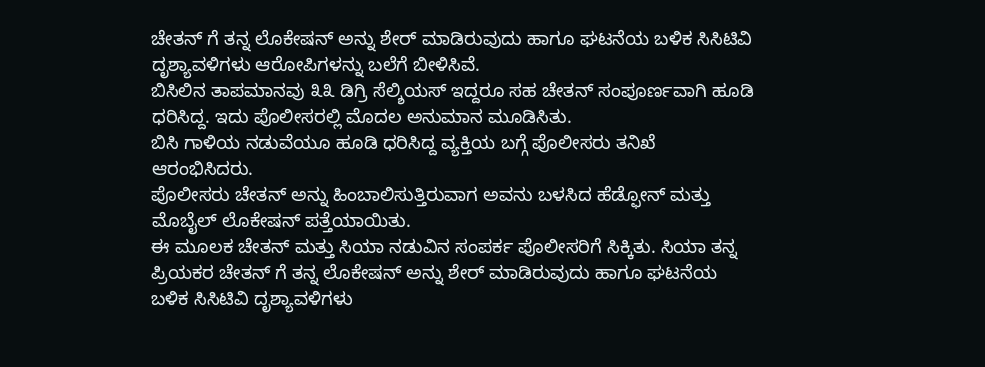ಚೇತನ್ ಗೆ ತನ್ನ ಲೊಕೇಷನ್ ಅನ್ನು ಶೇರ್ ಮಾಡಿರುವುದು ಹಾಗೂ ಘಟನೆಯ ಬಳಿಕ ಸಿಸಿಟಿವಿ ದೃಶ್ಯಾವಳಿಗಳು ಆರೋಪಿಗಳನ್ನು ಬಲೆಗೆ ಬೀಳಿಸಿವೆ.
ಬಿಸಿಲಿನ ತಾಪಮಾನವು ೩೩ ಡಿಗ್ರಿ ಸೆಲ್ಶಿಯಸ್ ಇದ್ದರೂ ಸಹ ಚೇತನ್ ಸಂಪೂರ್ಣವಾಗಿ ಹೂಡಿ ಧರಿಸಿದ್ದ. ಇದು ಪೊಲೀಸರಲ್ಲಿ ಮೊದಲ ಅನುಮಾನ ಮೂಡಿಸಿತು.
ಬಿಸಿ ಗಾಳಿಯ ನಡುವೆಯೂ ಹೂಡಿ ಧರಿಸಿದ್ದ ವ್ಯಕ್ತಿಯ ಬಗ್ಗೆ ಪೊಲೀಸರು ತನಿಖೆ ಆರಂಭಿಸಿದರು.
ಪೊಲೀಸರು ಚೇತನ್ ಅನ್ನು ಹಿಂಬಾಲಿಸುತ್ತಿರುವಾಗ ಅವನು ಬಳಸಿದ ಹೆಡ್ಫೋನ್ ಮತ್ತು ಮೊಬೈಲ್ ಲೊಕೇಷನ್ ಪತ್ತೆಯಾಯಿತು.
ಈ ಮೂಲಕ ಚೇತನ್ ಮತ್ತು ಸಿಯಾ ನಡುವಿನ ಸಂಪರ್ಕ ಪೊಲೀಸರಿಗೆ ಸಿಕ್ಕಿತು. ಸಿಯಾ ತನ್ನ ಪ್ರಿಯಕರ ಚೇತನ್ ಗೆ ತನ್ನ ಲೊಕೇಷನ್ ಅನ್ನು ಶೇರ್ ಮಾಡಿರುವುದು ಹಾಗೂ ಘಟನೆಯ ಬಳಿಕ ಸಿಸಿಟಿವಿ ದೃಶ್ಯಾವಳಿಗಳು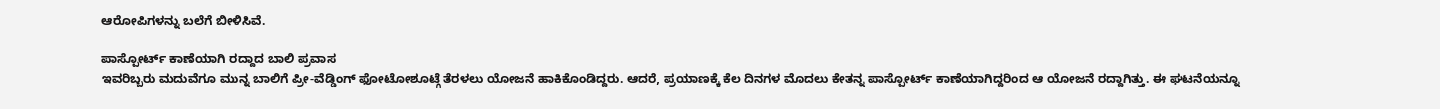ಆರೋಪಿಗಳನ್ನು ಬಲೆಗೆ ಬೀಳಿಸಿವೆ.

ಪಾಸ್ಪೋರ್ಟ್ ಕಾಣೆಯಾಗಿ ರದ್ದಾದ ಬಾಲಿ ಪ್ರವಾಸ
ಇವರಿಬ್ಬರು ಮದುವೆಗೂ ಮುನ್ನ ಬಾಲಿಗೆ ಪ್ರೀ-ವೆಡ್ಡಿಂಗ್ ಫೋಟೋಶೂಟ್ಗೆ ತೆರಳಲು ಯೋಜನೆ ಹಾಕಿಕೊಂಡಿದ್ದರು. ಆದರೆ, ಪ್ರಯಾಣಕ್ಕೆ ಕೆಲ ದಿನಗಳ ಮೊದಲು ಕೇತನ್ನ ಪಾಸ್ಪೋರ್ಟ್ ಕಾಣೆಯಾಗಿದ್ದರಿಂದ ಆ ಯೋಜನೆ ರದ್ದಾಗಿತ್ತು. ಈ ಘಟನೆಯನ್ನೂ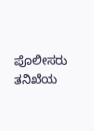ಪೊಲೀಸರು ತನಿಖೆಯ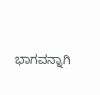ಭಾಗವನ್ನಾಗಿ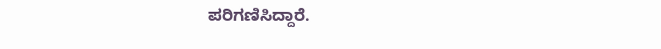ಪರಿಗಣಿಸಿದ್ದಾರೆ.